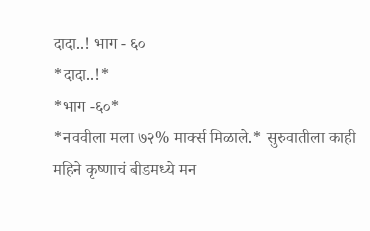दादा..! भाग - ६०
*दादा..!*
*भाग -६०*
*नववीला मला ७२% मार्क्स मिळाले.* सुरुवातीला काही महिने कृष्णाचं बीडमध्ये मन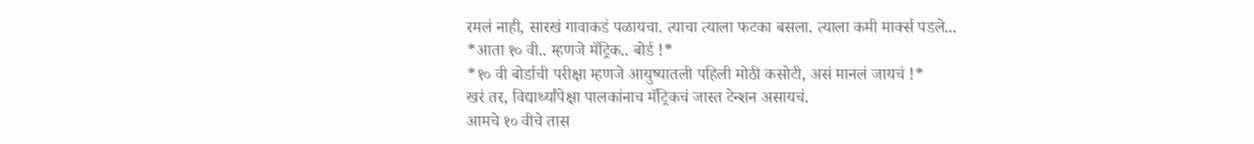रमलं नाही, सारखं गावाकडं पळायचा. त्याचा त्याला फटका बसला. त्याला कमी मार्क्स पडले...
*आता १० वी.. म्हणजे मॅट्रिक.. बोर्ड !*
*१० वी बोर्डाची परीक्षा म्हणजे आयुष्यातली पहिली मोठी कसोटी, असं मानलं जायचं !*
खरं तर, विद्यार्थ्यांपेक्षा पालकांनाच मॅट्रिकचं जास्त टेन्शन असायचं.
आमचे १० वीचे तास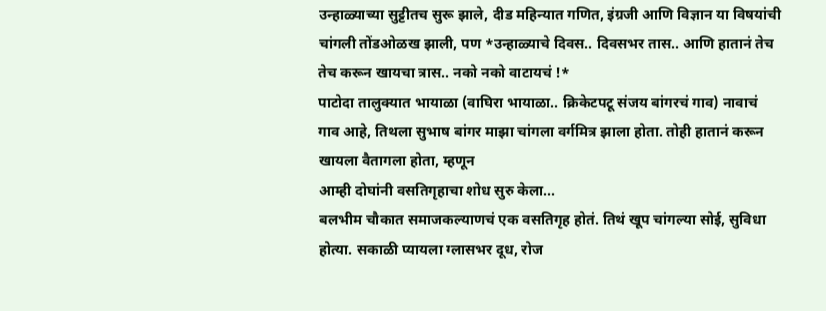उन्हाळ्याच्या सुट्टीतच सुरू झाले, दीड महिन्यात गणित, इंग्रजी आणि विज्ञान या विषयांची चांगली तोंडओळख झाली, पण *उन्हाळ्याचे दिवस.. दिवसभर तास.. आणि हातानं तेच तेच करून खायचा त्रास.. नको नको वाटायचं !*
पाटोदा तालुक्यात भायाळा (वाघिरा भायाळा.. क्रिकेटपटू संजय बांगरचं गाव) नावाचं गाव आहे, तिथला सुभाष बांगर माझा चांगला वर्गमित्र झाला होता. तोही हातानं करून खायला वैतागला होता, म्हणून
आम्ही दोघांनी वसतिगृहाचा शोध सुरु केला...
बलभीम चौकात समाजकल्याणचं एक वसतिगृह होतं. तिथं खूप चांगल्या सोई, सुविधा होत्या. सकाळी प्यायला ग्लासभर दूध, रोज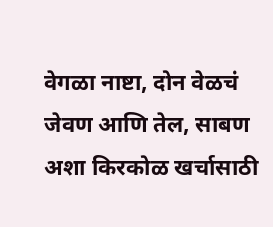वेगळा नाष्टा, दोन वेळचं जेवण आणि तेल, साबण अशा किरकोळ खर्चासाठी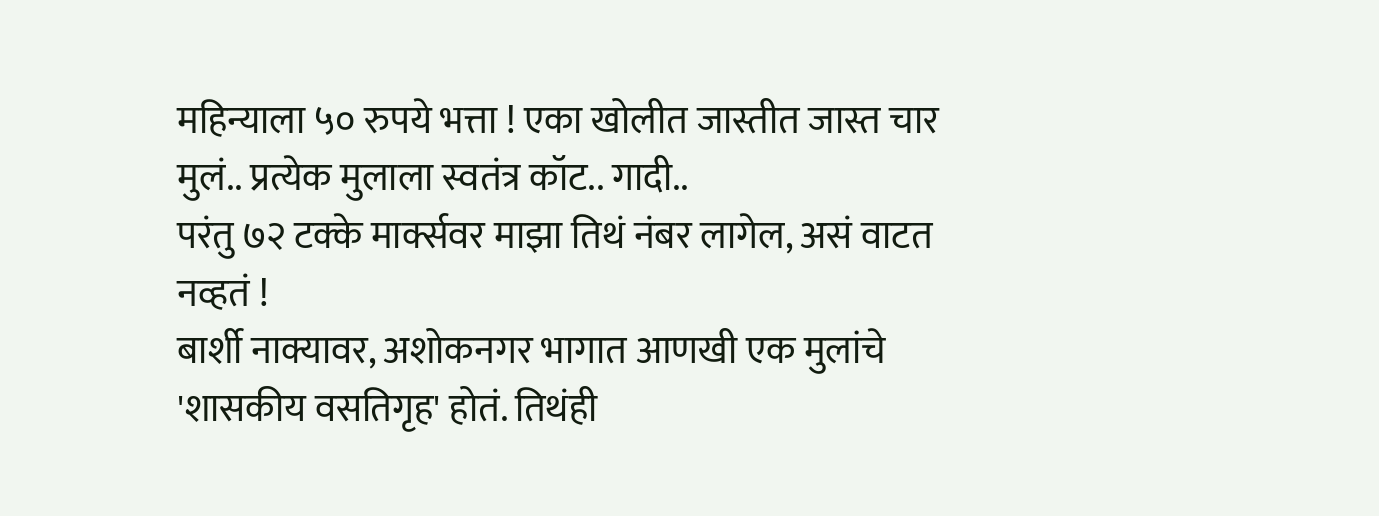महिन्याला ५० रुपये भत्ता ! एका खोलीत जास्तीत जास्त चार मुलं.. प्रत्येक मुलाला स्वतंत्र कॉट.. गादी..
परंतु ७२ टक्के मार्क्सवर माझा तिथं नंबर लागेल, असं वाटत नव्हतं !
बार्शी नाक्यावर, अशोकनगर भागात आणखी एक मुलांचे 'शासकीय वसतिगृह' होतं. तिथंही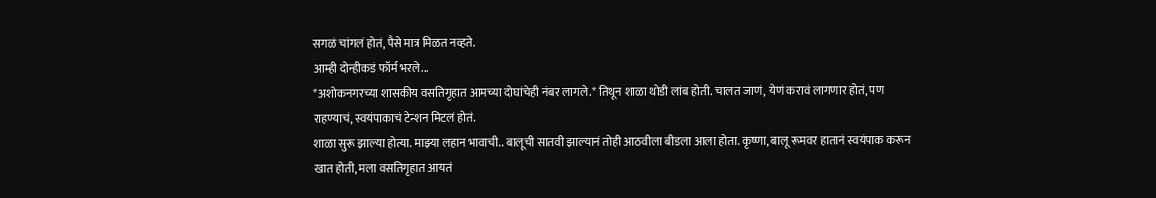सगळं चांगलं होतं, पैसे मात्र मिळत नव्हते.
आम्ही दोन्हीकडं फॉर्म भरले...
*अशोकनगरच्या शासकीय वसतिगृहात आमच्या दोघांचेही नंबर लागले.* तिथून शाळा थोडी लांब होती. चालत जाणं, येणं करावं लागणार होतं, पण राहण्याचं, स्वयंपाकाचं टेन्शन मिटलं होतं.
शाळा सुरू झाल्या होत्या. माझ्या लहान भावाची.. बालूची सातवी झाल्यानं तोही आठवीला बीडला आला होता. कृष्णा, बालू रूमवर हातानं स्वयंपाक करून खात होती, मला वसतिगृहात आयतं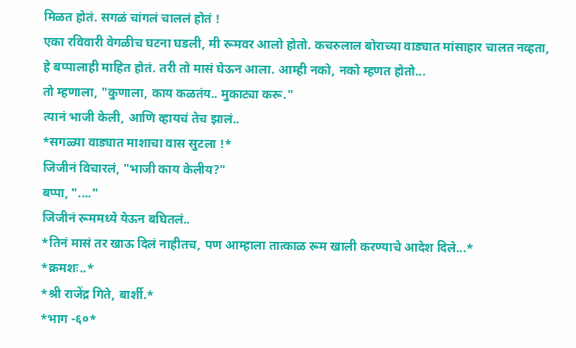मिळत होतं. सगळं चांगलं चाललं होतं !
एका रविवारी वेगळीच घटना घडली, मी रूमवर आलो होतो. कचरुलाल बोराच्या वाड्यात मांसाहार चालत नव्हता, हे बप्पालाही माहित होतं. तरी तो मासं घेऊन आला. आम्ही नको, नको म्हणत होतो...
तो म्हणाला, "कुणाला, काय कळतंय.. मुकाट्या करू."
त्यानं भाजी केली, आणि व्हायचं तेच झालं..
*सगळ्या वाड्यात माशाचा वास सुटला !*
जिजीनं विचारलं, "भाजी काय केलीय?"
बप्पा, "...."
जिजीनं रूममध्ये येऊन बघितलं..
*तिनं मासं तर खाऊ दिलं नाहीतच, पण आम्हाला तात्काळ रूम खाली करण्याचे आदेश दिले...*
*क्रमशः..*
*श्री राजेंद्र गिते, बार्शी.*
*भाग -६०*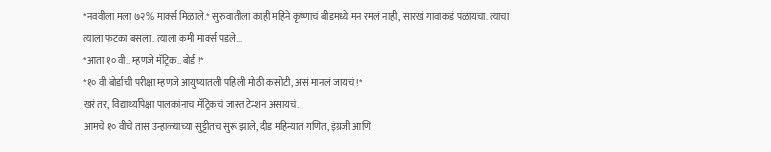*नववीला मला ७२% मार्क्स मिळाले.* सुरुवातीला काही महिने कृष्णाचं बीडमध्ये मन रमलं नाही, सारखं गावाकडं पळायचा. त्याचा त्याला फटका बसला. त्याला कमी मार्क्स पडले...
*आता १० वी.. म्हणजे मॅट्रिक.. बोर्ड !*
*१० वी बोर्डाची परीक्षा म्हणजे आयुष्यातली पहिली मोठी कसोटी, असं मानलं जायचं !*
खरं तर, विद्यार्थ्यांपेक्षा पालकांनाच मॅट्रिकचं जास्त टेन्शन असायचं.
आमचे १० वीचे तास उन्हाळ्याच्या सुट्टीतच सुरू झाले, दीड महिन्यात गणित, इंग्रजी आणि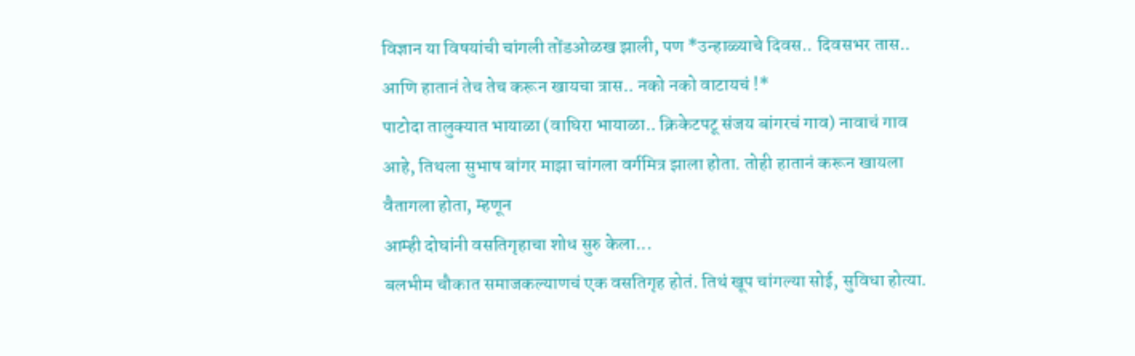विज्ञान या विषयांची चांगली तोंडओळख झाली, पण *उन्हाळ्याचे दिवस.. दिवसभर तास.. आणि हातानं तेच तेच करून खायचा त्रास.. नको नको वाटायचं !*
पाटोदा तालुक्यात भायाळा (वाघिरा भायाळा.. क्रिकेटपटू संजय बांगरचं गाव) नावाचं गाव आहे, तिथला सुभाष बांगर माझा चांगला वर्गमित्र झाला होता. तोही हातानं करून खायला वैतागला होता, म्हणून
आम्ही दोघांनी वसतिगृहाचा शोध सुरु केला...
बलभीम चौकात समाजकल्याणचं एक वसतिगृह होतं. तिथं खूप चांगल्या सोई, सुविधा होत्या.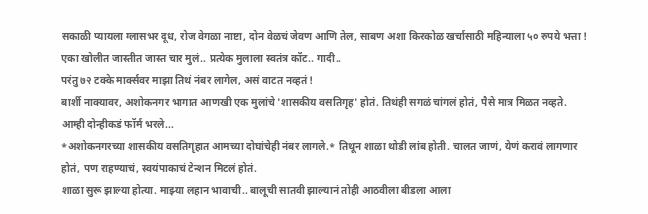सकाळी प्यायला ग्लासभर दूध, रोज वेगळा नाष्टा, दोन वेळचं जेवण आणि तेल, साबण अशा किरकोळ खर्चासाठी महिन्याला ५० रुपये भत्ता ! एका खोलीत जास्तीत जास्त चार मुलं.. प्रत्येक मुलाला स्वतंत्र कॉट.. गादी..
परंतु ७२ टक्के मार्क्सवर माझा तिथं नंबर लागेल, असं वाटत नव्हतं !
बार्शी नाक्यावर, अशोकनगर भागात आणखी एक मुलांचे 'शासकीय वसतिगृह' होतं. तिथंही सगळं चांगलं होतं, पैसे मात्र मिळत नव्हते.
आम्ही दोन्हीकडं फॉर्म भरले...
*अशोकनगरच्या शासकीय वसतिगृहात आमच्या दोघांचेही नंबर लागले.* तिथून शाळा थोडी लांब होती. चालत जाणं, येणं करावं लागणार होतं, पण राहण्याचं, स्वयंपाकाचं टेन्शन मिटलं होतं.
शाळा सुरू झाल्या होत्या. माझ्या लहान भावाची.. बालूची सातवी झाल्यानं तोही आठवीला बीडला आला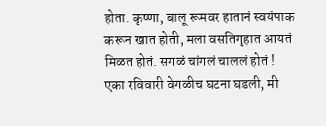होता. कृष्णा, बालू रूमवर हातानं स्वयंपाक करून खात होती, मला वसतिगृहात आयतं मिळत होतं. सगळं चांगलं चाललं होतं !
एका रविवारी वेगळीच घटना घडली, मी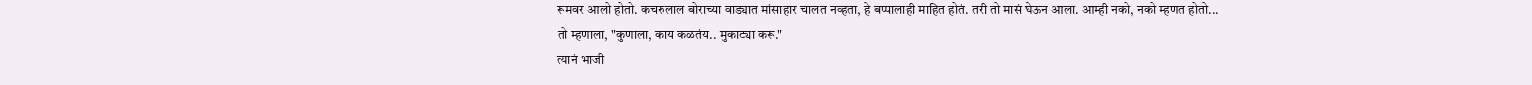रूमवर आलो होतो. कचरुलाल बोराच्या वाड्यात मांसाहार चालत नव्हता, हे बप्पालाही माहित होतं. तरी तो मासं घेऊन आला. आम्ही नको, नको म्हणत होतो...
तो म्हणाला, "कुणाला, काय कळतंय.. मुकाट्या करू."
त्यानं भाजी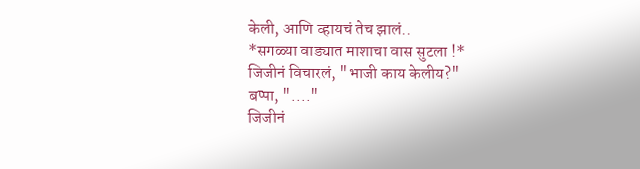केली, आणि व्हायचं तेच झालं..
*सगळ्या वाड्यात माशाचा वास सुटला !*
जिजीनं विचारलं, "भाजी काय केलीय?"
बप्पा, "...."
जिजीनं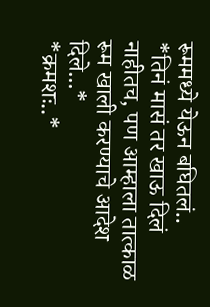रूममध्ये येऊन बघितलं..
*तिनं मासं तर खाऊ दिलं नाहीतच, पण आम्हाला तात्काळ रूम खाली करण्याचे आदेश दिले...*
*क्रमशः..*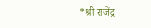*श्री राजेंद्र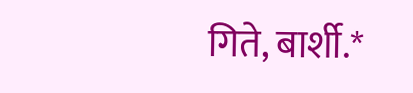गिते, बार्शी.*